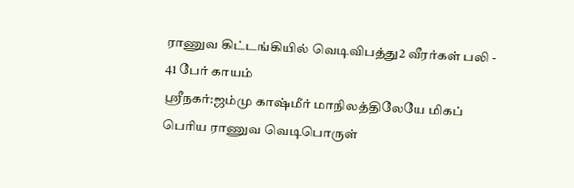ராணுவ கிட்டங்கியில் வெடிவிபத்து2 வீரர்கள் பலி - 41 பேர் காயம்
ஸ்ரீநகர்:ஜம்மு காஷ்மீர் மாநிலத்திலேயே மிகப் பெரிய ராணுவ வெடிபொருள்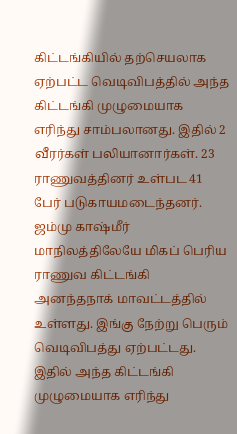கிட்டங்கியில் தற்செயலாக ஏற்பட்ட வெடிவிபத்தில் அந்த கிட்டங்கி முழுமையாக எரிந்து சாம்பலானது. இதில் 2 வீரர்கள் பலியானார்கள். 23 ராணுவத்தினர் உள்பட 41 பேர் படுகாயமடைந்தனர்.
ஜம்மு காஷ்மீர் மாநிலத்திலேயே மிகப் பெரிய ராணுவ கிட்டங்கி அனந்தநாக் மாவட்டத்தில் உள்ளது. இங்கு நேற்று பெரும் வெடிவிபத்து ஏற்பட்டது. இதில் அந்த கிட்டங்கி முழுமையாக எரிந்து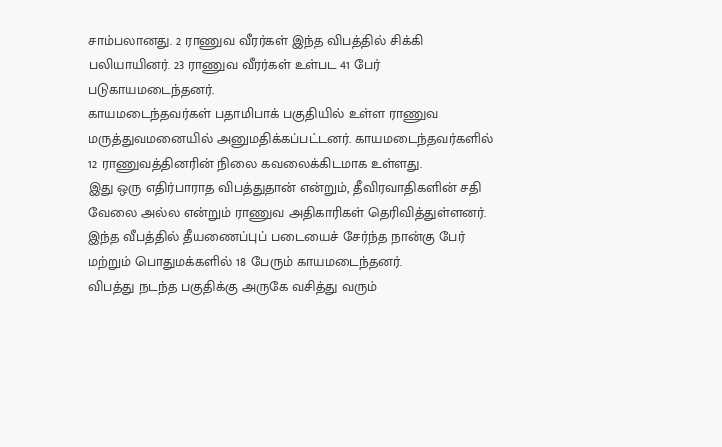சாம்பலானது. 2 ராணுவ வீரர்கள் இந்த விபத்தில் சிக்கி பலியாயினர். 23 ராணுவ வீரர்கள் உள்பட 41 பேர் படுகாயமடைந்தனர்.
காயமடைந்தவர்கள் பதாமிபாக் பகுதியில் உள்ள ராணுவ மருத்துவமனையில் அனுமதிக்கப்பட்டனர். காயமடைந்தவர்களில் 12 ராணுவத்தினரின் நிலை கவலைக்கிடமாக உள்ளது.
இது ஒரு எதிர்பாராத விபத்துதான் என்றும், தீவிரவாதிகளின் சதி வேலை அல்ல என்றும் ராணுவ அதிகாரிகள் தெரிவித்துள்ளனர்.
இந்த வீபத்தில் தீயணைப்புப் படையைச் சேர்ந்த நான்கு பேர் மற்றும் பொதுமக்களில் 18 பேரும் காயமடைந்தனர்.
விபத்து நடந்த பகுதிக்கு அருகே வசித்து வரும்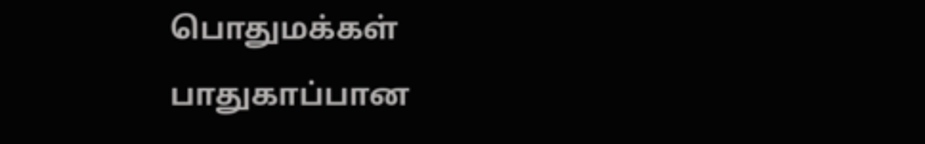பொதுமக்கள் பாதுகாப்பான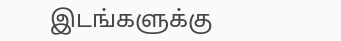இடங்களுக்கு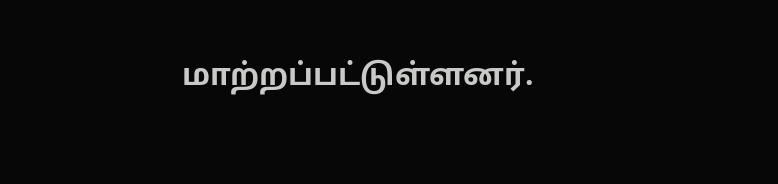மாற்றப்பட்டுள்ளனர்.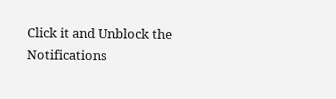Click it and Unblock the Notifications